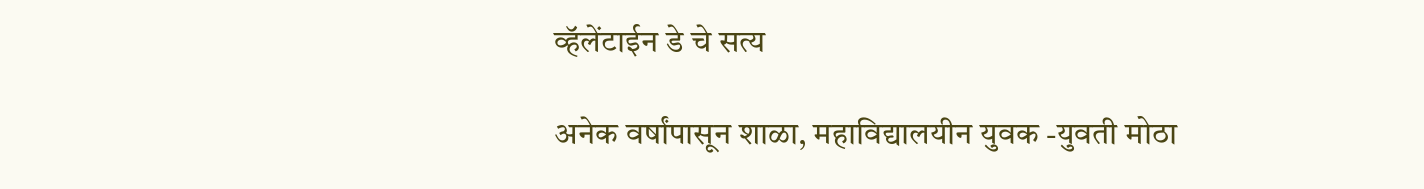व्हॅलेंटाईन डे चे सत्य

अनेक वर्षांपासून शाळा, महाविद्यालयीन युवक -युवती मोठा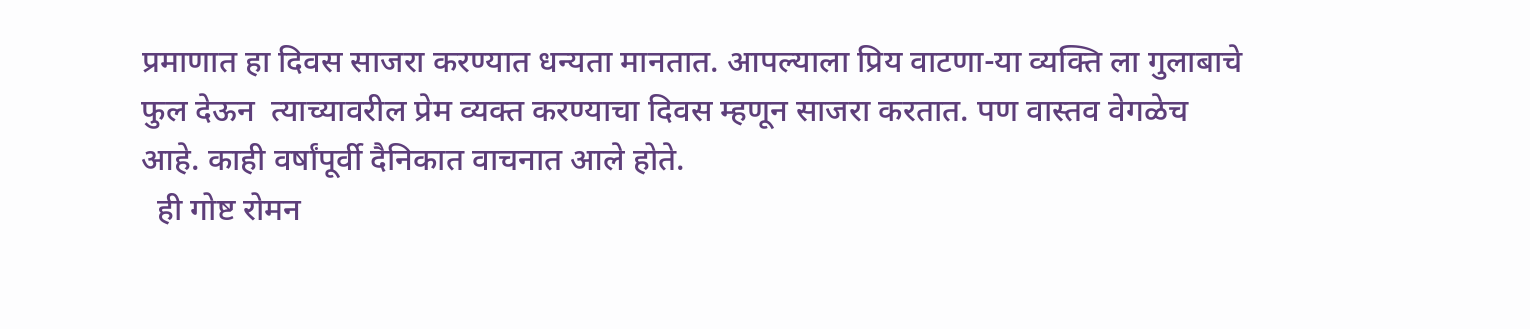प्रमाणात हा दिवस साजरा करण्यात धन्यता मानतात. आपल्याला प्रिय वाटणा-या व्यक्ति ला गुलाबाचे फुल देऊन  त्याच्यावरील प्रेम व्यक्त करण्याचा दिवस म्हणून साजरा करतात. पण वास्तव वेगळेच आहे. काही वर्षांपूर्वी दैनिकात वाचनात आले होते.
  ही गोष्ट रोमन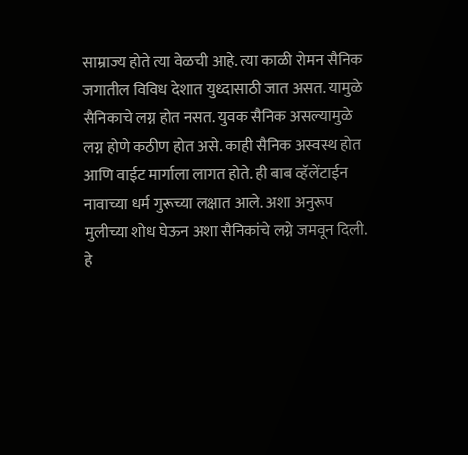साम्राज्य होते त्या वेळची आहे. त्या काळी रोमन सैनिक जगातील विविध देशात युध्दासाठी जात असत. यामुळे सैनिकाचे लग्न होत नसत. युवक सैनिक असल्यामुळे लग्न होणे कठीण होत असे. काही सैनिक अस्वस्थ होत आणि वाईट मार्गाला लागत होते. ही बाब व्हॅलेंटाईन नावाच्या धर्म गुरूच्या लक्षात आले. अशा अनुरूप मुलीच्या शोध घेऊन अशा सैनिकांचे लग्ने जमवून दिली. हे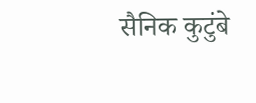सैनिक कुटुंबे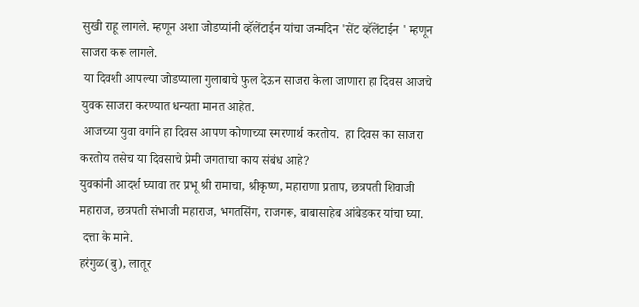सुखी राहू लागले. म्हणून अशा जोडप्यांनी व्हॅलेंटाईन यांचा जन्मदिन 'सेंट व्हॅलेंटाईन ' म्हणून साजरा करू लागले.
 या दिवशी आपल्या जोडप्याला गुलाबाचे फुल देऊन साजरा केला जाणारा हा दिवस आजचे युवक साजरा करण्यात धन्यता मानत आहेत.
 आजच्या युवा वर्गाने हा दिवस आपण कोणाच्या स्मरणार्थ करतोय.  हा दिवस का साजरा करतोय तसेच या दिवसाचे प्रेमी जगताचा काय संबंध आहे?
युवकांनी आदर्श घ्यावा तर प्रभू श्री रामाचा, श्रीकृष्ण, महाराणा प्रताप, छत्रपती शिवाजी महाराज, छत्रपती संभाजी महाराज, भगतसिंग, राजगरू, बाबासाहेब आंबेडकर यांचा घ्या.
 दत्ता के माने.
हरंगुळ(बु), लातूर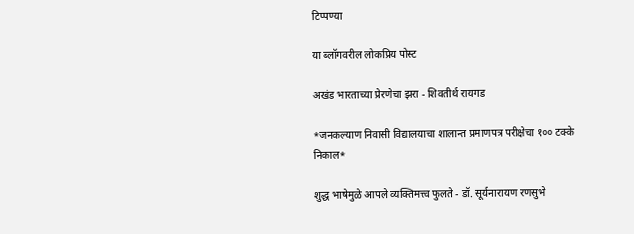टिप्पण्या

या ब्लॉगवरील लोकप्रिय पोस्ट

अखंड भारताच्या प्रेरणेचा झरा - शिवतीर्थ रायगड

*जनकल्याण निवासी विद्यालयाचा शालान्त प्रमाणपत्र परीक्षेचा १०० टक्के निकाल*

शुद्ध भाषेमुळे आपले व्यक्तिमत्त्व फुलते - डॉ. सूर्यनारायण रणसुभे